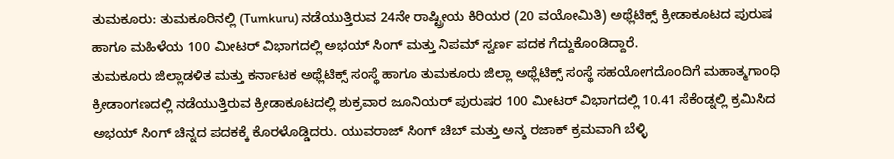ತುಮಕೂರು: ತುಮಕೂರಿನಲ್ಲಿ (Tumkuru) ನಡೆಯುತ್ತಿರುವ 24ನೇ ರಾಷ್ಟ್ರೀಯ ಕಿರಿಯರ (20 ವಯೋಮಿತಿ) ಅಥ್ಲೆಟಿಕ್ಸ್ ಕ್ರೀಡಾಕೂಟದ ಪುರುಷ ಹಾಗೂ ಮಹಿಳೆಯ 100 ಮೀಟರ್ ವಿಭಾಗದಲ್ಲಿ ಅಭಯ್ ಸಿಂಗ್ ಮತ್ತು ನಿಪಮ್ ಸ್ವರ್ಣ ಪದಕ ಗೆದ್ದುಕೊಂಡಿದ್ದಾರೆ.
ತುಮಕೂರು ಜಿಲ್ಲಾಡಳಿತ ಮತ್ತು ಕರ್ನಾಟಕ ಅಥ್ಲೆಟಿಕ್ಸ್ ಸಂಸ್ಥೆ ಹಾಗೂ ತುಮಕೂರು ಜಿಲ್ಲಾ ಅಥ್ಲೆಟಿಕ್ಸ್ ಸಂಸ್ಥೆ ಸಹಯೋಗದೊಂದಿಗೆ ಮಹಾತ್ಮಗಾಂಧಿ ಕ್ರೀಡಾಂಗಣದಲ್ಲಿ ನಡೆಯುತ್ತಿರುವ ಕ್ರೀಡಾಕೂಟದಲ್ಲಿ ಶುಕ್ರವಾರ ಜೂನಿಯರ್ ಪುರುಷರ 100 ಮೀಟರ್ ವಿಭಾಗದಲ್ಲಿ 10.41 ಸೆಕೆಂಡ್ನಲ್ಲಿ ಕ್ರಮಿಸಿದ ಅಭಯ್ ಸಿಂಗ್ ಚಿನ್ನದ ಪದಕಕ್ಕೆ ಕೊರಳೊಡ್ಡಿದರು. ಯುವರಾಜ್ ಸಿಂಗ್ ಚಿಬ್ ಮತ್ತು ಅನ್ಶ ರಜಾಕ್ ಕ್ರಮವಾಗಿ ಬೆಳ್ಳಿ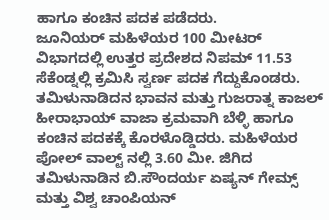ಹಾಗೂ ಕಂಚಿನ ಪದಕ ಪಡೆದರು.
ಜೂನಿಯರ್ ಮಹಿಳೆಯರ 100 ಮೀಟರ್ ವಿಭಾಗದಲ್ಲಿ ಉತ್ತರ ಪ್ರದೇಶದ ನಿಪಮ್ 11.53 ಸೆಕೆಂಡ್ನಲ್ಲಿ ಕ್ರಮಿಸಿ ಸ್ವರ್ಣ ಪದಕ ಗೆದ್ದುಕೊಂಡರು. ತಮಿಳುನಾಡಿದನ ಭಾವನ ಮತ್ತು ಗುಜರಾತ್ನ ಕಾಜಲ್ ಹೀರಾಭಾಯ್ ವಾಜಾ ಕ್ರಮವಾಗಿ ಬೆಳ್ಳಿ ಹಾಗೂ ಕಂಚಿನ ಪದಕಕ್ಕೆ ಕೊರಳೊಡ್ಡಿದರು. ಮಹಿಳೆಯರ ಪೋಲ್ ವಾಲ್ಟ್ ನಲ್ಲಿ 3.60 ಮೀ. ಜಿಗಿದ ತಮಿಳುನಾಡಿನ ಬಿ.ಸೌಂದರ್ಯ ಏಷ್ಯನ್ ಗೇಮ್ಸ್ ಮತ್ತು ವಿಶ್ವ ಚಾಂಪಿಯನ್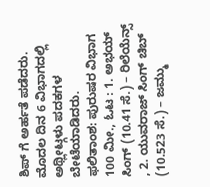ಶಿಪ್ ಗೆ ಅರ್ಹತೆ ಪಡೆದರು. ಮೊದಲ ದಿನ 6 ವಿಭಾಗದಲ್ಲಿ ಅಥ್ಲೀಟ್ಗಳು ಪದಕಗಳ ಬೇಟೆಯಾಡಿದರು.
ಫಲಿತಾಂಶ: ಪುರುಷರ ವಿಭಾಗ
100 ಮೀ., ಓಟ : 1. ಅಭಯ್ ಸಿಂಗ್ (10.41 ಸೆ.) – ರಿಲೆಯೆನ್ಸ್ , 2. ಯುವರಾಜ್ ಸಿಂಗ್ ಚಿಬ್ (10.523 ಸೆ.) – ಜಮ್ಮು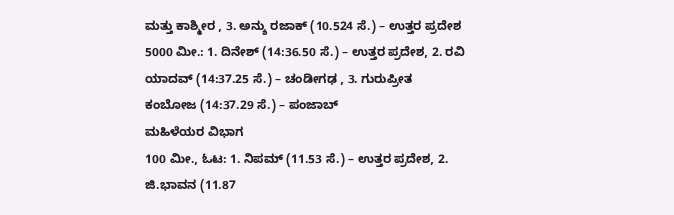ಮತ್ತು ಕಾಶ್ಮೀರ , 3. ಅನ್ಶು ರಜಾಕ್ (10.524 ಸೆ.) – ಉತ್ತರ ಪ್ರದೇಶ
5000 ಮೀ.: 1. ದಿನೇಶ್ (14:36.50 ಸೆ.) – ಉತ್ತರ ಪ್ರದೇಶ, 2. ರವಿ ಯಾದವ್ (14:37.25 ಸೆ.) – ಚಂಡೀಗಢ , 3. ಗುರುಪ್ರೀತ ಕಂಬೋಜ (14:37.29 ಸೆ.) – ಪಂಜಾಬ್
ಮಹಿಳೆಯರ ವಿಭಾಗ
100 ಮೀ., ಓಟ: 1. ನಿಪಮ್ (11.53 ಸೆ.) – ಉತ್ತರ ಪ್ರದೇಶ, 2. ಜಿ.ಭಾವನ (11.87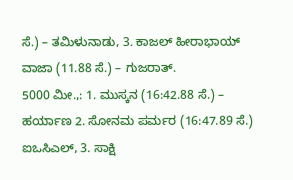ಸೆ.) – ತಮಿಳುನಾಡು, 3. ಕಾಜಲ್ ಹೀರಾಭಾಯ್ ವಾಜಾ (11.88 ಸೆ.) – ಗುಜರಾತ್.
5000 ಮೀ.,: 1. ಮುಸ್ಕನ (16:42.88 ಸೆ.) – ಹರ್ಯಾಣ 2. ಸೋನಮ ಪರ್ಮರ (16:47.89 ಸೆ.) ಐಒಸಿಎಲ್, 3. ಸಾಕ್ಷಿ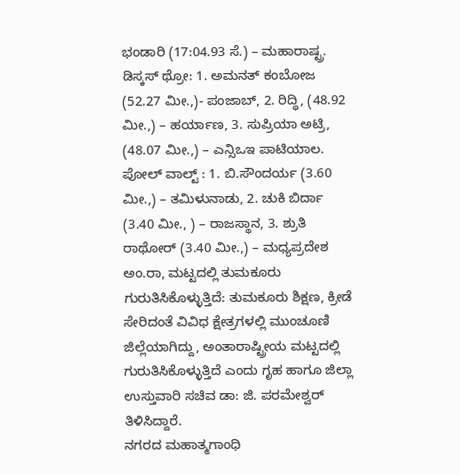ಭಂಡಾರಿ (17:04.93 ಸೆ.) – ಮಹಾರಾಷ್ಟ್ರ.
ಡಿಸ್ಕಸ್ ಥ್ರೋ: 1. ಅಮನತ್ ಕಂಬೋಜ (52.27 ಮೀ.,)- ಪಂಜಾಬ್, 2. ರಿದ್ಧಿ, (48.92 ಮೀ.,) – ಹರ್ಯಾಣ, 3. ಸುಪ್ರಿಯಾ ಅಟ್ರಿ, (48.07 ಮೀ.,) – ಎನ್ಸಿಒಇ ಪಾಟಿಯಾಲ.
ಪೋಲ್ ವಾಲ್ಟ್ : 1. ಬಿ.ಸೌಂದರ್ಯ (3.60 ಮೀ.,) – ತಮಿಳುನಾಡು, 2. ಚುಕಿ ಬಿರ್ದಾ (3.40 ಮೀ., ) – ರಾಜಸ್ಥಾನ, 3. ಶ್ರುತಿ ರಾಥೋರ್ (3.40 ಮೀ.,) – ಮಧ್ಯಪ್ರದೇಶ
ಅಂ.ರಾ, ಮಟ್ಟದಲ್ಲಿ ತುಮಕೂರು ಗುರುತಿಸಿಕೊಳ್ಳುತ್ತಿದೆ: ತುಮಕೂರು ಶಿಕ್ಷಣ, ಕ್ರೀಡೆ ಸೇರಿದಂತೆ ವಿವಿಧ ಕ್ಷೇತ್ರಗಳಲ್ಲಿ ಮುಂಚೂಣಿ ಜಿಲ್ಲೆಯಾಗಿದ್ದು, ಅಂತಾರಾಷ್ಟ್ರೀಯ ಮಟ್ಟದಲ್ಲಿ ಗುರುತಿಸಿಕೊಳ್ಳುತ್ತಿದೆ ಎಂದು ಗೃಹ ಹಾಗೂ ಜಿಲ್ಲಾ ಉಸ್ತುವಾರಿ ಸಚಿವ ಡಾ: ಜಿ. ಪರಮೇಶ್ವರ್ ತಿಳಿಸಿದ್ದಾರೆ.
ನಗರದ ಮಹಾತ್ಮಗಾಂಧಿ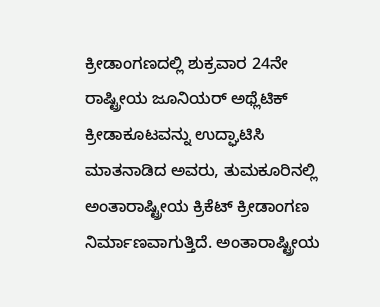ಕ್ರೀಡಾಂಗಣದಲ್ಲಿ ಶುಕ್ರವಾರ 24ನೇ ರಾಷ್ಟ್ರೀಯ ಜೂನಿಯರ್ ಅಥ್ಲೆಟಿಕ್ ಕ್ರೀಡಾಕೂಟವನ್ನು ಉದ್ಘಾಟಿಸಿ ಮಾತನಾಡಿದ ಅವರು, ತುಮಕೂರಿನಲ್ಲಿ ಅಂತಾರಾಷ್ಟ್ರೀಯ ಕ್ರಿಕೆಟ್ ಕ್ರೀಡಾಂಗಣ ನಿರ್ಮಾಣವಾಗುತ್ತಿದೆ. ಅಂತಾರಾಷ್ಟ್ರೀಯ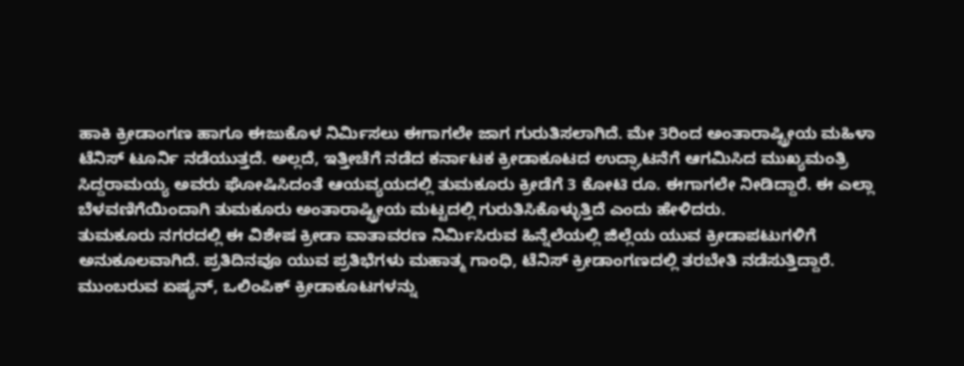ಹಾಕಿ ಕ್ರೀಡಾಂಗಣ ಹಾಗೂ ಈಜುಕೊಳ ನಿರ್ಮಿಸಲು ಈಗಾಗಲೇ ಜಾಗ ಗುರುತಿಸಲಾಗಿದೆ. ಮೇ 3ರಿಂದ ಅಂತಾರಾಷ್ಟ್ರೀಯ ಮಹಿಳಾ ಟೆನಿಸ್ ಟೂರ್ನಿ ನಡೆಯುತ್ತದೆ. ಅಲ್ಲದೆ, ಇತ್ತೀಚೆಗೆ ನಡೆದ ಕರ್ನಾಟಕ ಕ್ರೀಡಾಕೂಟದ ಉದ್ಘಾಟನೆಗೆ ಆಗಮಿಸಿದ ಮುಖ್ಯಮಂತ್ರಿ ಸಿದ್ದರಾಮಯ್ಯ ಅವರು ಘೋಷಿಸಿದಂತೆ ಆಯವ್ಯಯದಲ್ಲಿ ತುಮಕೂರು ಕ್ರೀಡೆಗೆ 3 ಕೋಟಿ ರೂ. ಈಗಾಗಲೇ ನೀಡಿದ್ದಾರೆ. ಈ ಎಲ್ಲಾ ಬೆಳವಣಿಗೆಯಿಂದಾಗಿ ತುಮಕೂರು ಅಂತಾರಾಷ್ಟ್ರೀಯ ಮಟ್ಟದಲ್ಲಿ ಗುರುತಿಸಿಕೊಳ್ಳುತ್ತಿದೆ ಎಂದು ಹೇಳಿದರು.
ತುಮಕೂರು ನಗರದಲ್ಲಿ ಈ ವಿಶೇಷ ಕ್ರೀಡಾ ವಾತಾವರಣ ನಿರ್ಮಿಸಿರುವ ಹಿನ್ನೆಲೆಯಲ್ಲಿ ಜಿಲ್ಲೆಯ ಯುವ ಕ್ರೀಡಾಪಟುಗಳಿಗೆ ಅನುಕೂಲವಾಗಿದೆ. ಪ್ರತಿದಿನವೂ ಯುವ ಪ್ರತಿಭೆಗಳು ಮಹಾತ್ಮ ಗಾಂಧಿ, ಟೆನಿಸ್ ಕ್ರೀಡಾಂಗಣದಲ್ಲಿ ತರಬೇತಿ ನಡೆಸುತ್ತಿದ್ದಾರೆ. ಮುಂಬರುವ ಏಷ್ಯನ್, ಒಲಿಂಪಿಕ್ ಕ್ರೀಡಾಕೂಟಗಳನ್ನು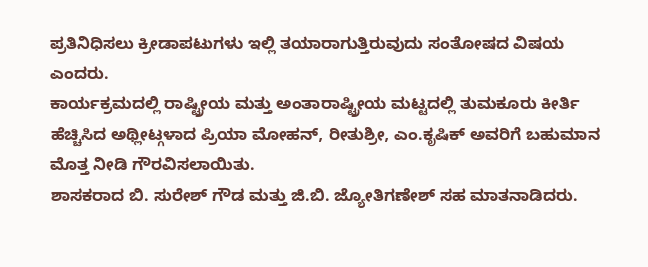ಪ್ರತಿನಿಧಿಸಲು ಕ್ರೀಡಾಪಟುಗಳು ಇಲ್ಲಿ ತಯಾರಾಗುತ್ತಿರುವುದು ಸಂತೋಷದ ವಿಷಯ ಎಂದರು.
ಕಾರ್ಯಕ್ರಮದಲ್ಲಿ ರಾಷ್ಟ್ರೀಯ ಮತ್ತು ಅಂತಾರಾಷ್ಟ್ರೀಯ ಮಟ್ಟದಲ್ಲಿ ತುಮಕೂರು ಕೀರ್ತಿ ಹೆಚ್ಚಿಸಿದ ಅಥ್ಲೀಟ್ಗಳಾದ ಪ್ರಿಯಾ ಮೋಹನ್, ರೀತುಶ್ರೀ, ಎಂ.ಕೃಷಿಕ್ ಅವರಿಗೆ ಬಹುಮಾನ ಮೊತ್ತ ನೀಡಿ ಗೌರವಿಸಲಾಯಿತು.
ಶಾಸಕರಾದ ಬಿ. ಸುರೇಶ್ ಗೌಡ ಮತ್ತು ಜಿ.ಬಿ. ಜ್ಯೋತಿಗಣೇಶ್ ಸಹ ಮಾತನಾಡಿದರು.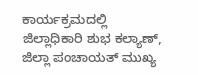ಕಾರ್ಯಕ್ರಮದಲ್ಲಿ ಜಿಲ್ಲಾಧಿಕಾರಿ ಶುಭ ಕಲ್ಯಾಣ್, ಜಿಲ್ಲಾ ಪಂಚಾಯತ್ ಮುಖ್ಯ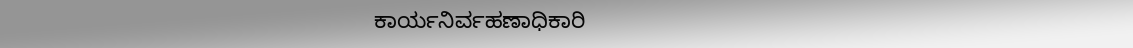ಕಾರ್ಯನಿರ್ವಹಣಾಧಿಕಾರಿ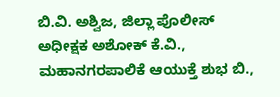ಬಿ.ವಿ. ಅಶ್ವಿಜ, ಜಿಲ್ಲಾ ಪೊಲೀಸ್ ಅಧೀಕ್ಷಕ ಅಶೋಕ್ ಕೆ.ವಿ., ಮಹಾನಗರಪಾಲಿಕೆ ಆಯುಕ್ತೆ ಶುಭ ಬಿ.,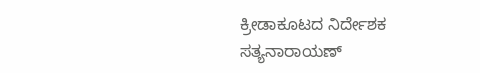ಕ್ರೀಡಾಕೂಟದ ನಿರ್ದೇಶಕ ಸತ್ಯನಾರಾಯಣ್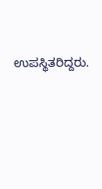ಉಪಸ್ಥಿತರಿದ್ದರು.